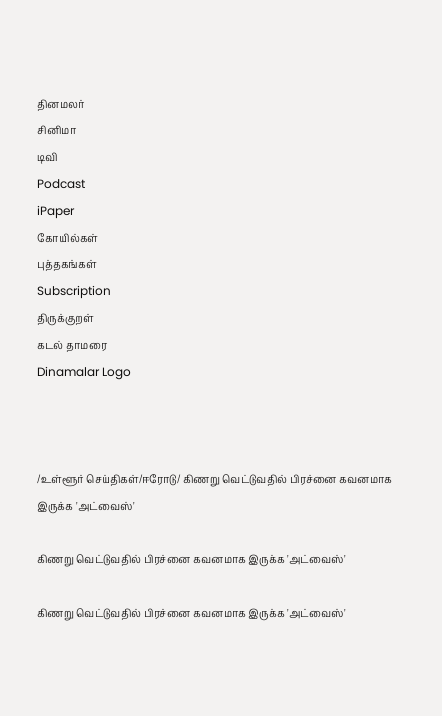தினமலர்
சினிமா
டிவி
Podcast
iPaper
கோயில்கள்
புத்தகங்கள்
Subscription
திருக்குறள்
கடல் தாமரை
Dinamalar Logo



/உள்ளூர் செய்திகள்/ஈரோடு/ கிணறு வெட்டுவதில் பிரச்னை கவனமாக இருக்க 'அட்வைஸ்'

கிணறு வெட்டுவதில் பிரச்னை கவனமாக இருக்க 'அட்வைஸ்'

கிணறு வெட்டுவதில் பிரச்னை கவனமாக இருக்க 'அட்வைஸ்'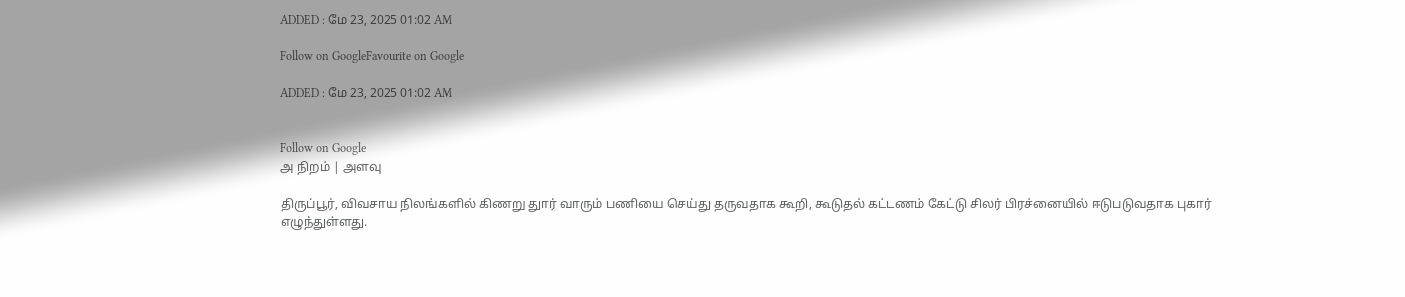ADDED : மே 23, 2025 01:02 AM

Follow on GoogleFavourite on Google

ADDED : மே 23, 2025 01:02 AM


Follow on Google
அ நிறம் | அளவு

திருப்பூர், விவசாய நிலங்களில் கிணறு துார் வாரும் பணியை செய்து தருவதாக கூறி, கூடுதல் கட்டணம் கேட்டு சிலர் பிரச்னையில் ஈடுபடுவதாக புகார் எழுந்துள்ளது.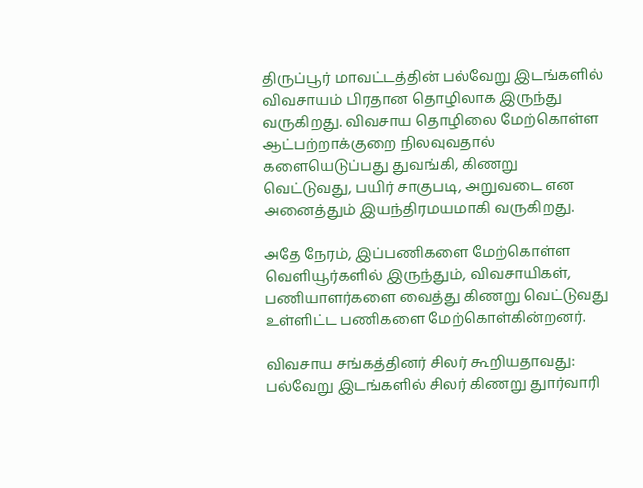திருப்பூர் மாவட்டத்தின் பல்வேறு இடங்களில் விவசாயம் பிரதான தொழிலாக இருந்து வருகிறது. விவசாய தொழிலை மேற்கொள்ள ஆட்பற்றாக்குறை நிலவுவதால் களையெடுப்பது துவங்கி, கிணறு வெட்டுவது, பயிர் சாகுபடி, அறுவடை என அனைத்தும் இயந்திரமயமாகி வருகிறது.

அதே நேரம், இப்பணிகளை மேற்கொள்ள வெளியூர்களில் இருந்தும், விவசாயிகள், பணியாளர்களை வைத்து கிணறு வெட்டுவது உள்ளிட்ட பணிகளை மேற்கொள்கின்றனர்.

விவசாய சங்கத்தினர் சிலர் கூறியதாவது: பல்வேறு இடங்களில் சிலர் கிணறு துார்வாரி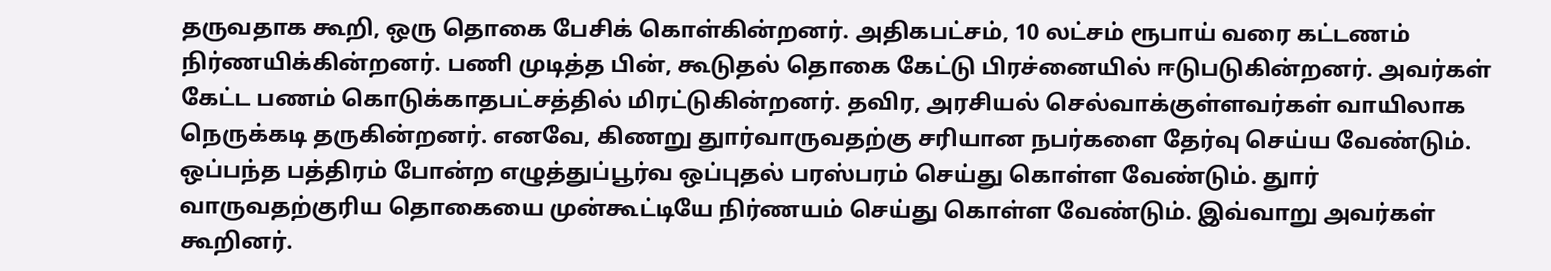தருவதாக கூறி, ஒரு தொகை பேசிக் கொள்கின்றனர். அதிகபட்சம், 10 லட்சம் ரூபாய் வரை கட்டணம் நிர்ணயிக்கின்றனர். பணி முடித்த பின், கூடுதல் தொகை கேட்டு பிரச்னையில் ஈடுபடுகின்றனர். அவர்கள் கேட்ட பணம் கொடுக்காதபட்சத்தில் மிரட்டுகின்றனர். தவிர, அரசியல் செல்வாக்குள்ளவர்கள் வாயிலாக நெருக்கடி தருகின்றனர். எனவே, கிணறு துார்வாருவதற்கு சரியான நபர்களை தேர்வு செய்ய வேண்டும். ஒப்பந்த பத்திரம் போன்ற எழுத்துப்பூர்வ ஒப்புதல் பரஸ்பரம் செய்து கொள்ள வேண்டும். துார் வாருவதற்குரிய தொகையை முன்கூட்டியே நிர்ணயம் செய்து கொள்ள வேண்டும். இவ்வாறு அவர்கள் கூறினர்.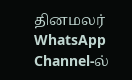தினமலர் WhatsApp Channel-ல்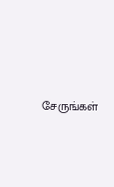சேருங்கள்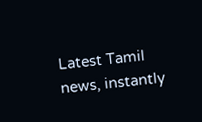Latest Tamil news, instantly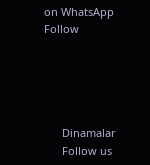on WhatsApp
Follow





      Dinamalar
      Follow us